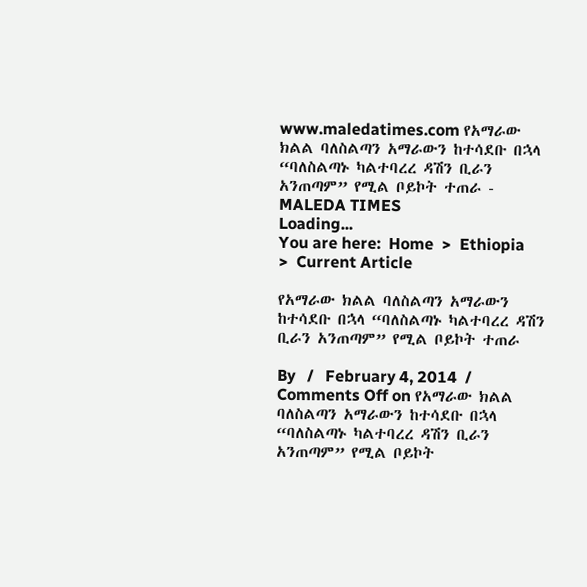www.maledatimes.com የአማራው ክልል ባለስልጣን አማራውን ከተሳደቡ በኋላ “ባለስልጣኑ ካልተባረረ ዳሽን ቢራን አንጠጣም” የሚል ቦይኮት ተጠራ - MALEDA TIMES
Loading...
You are here:  Home  >  Ethiopia  >  Current Article

የአማራው ክልል ባለስልጣን አማራውን ከተሳደቡ በኋላ “ባለስልጣኑ ካልተባረረ ዳሽን ቢራን አንጠጣም” የሚል ቦይኮት ተጠራ

By   /   February 4, 2014  /   Comments Off on የአማራው ክልል ባለስልጣን አማራውን ከተሳደቡ በኋላ “ባለስልጣኑ ካልተባረረ ዳሽን ቢራን አንጠጣም” የሚል ቦይኮት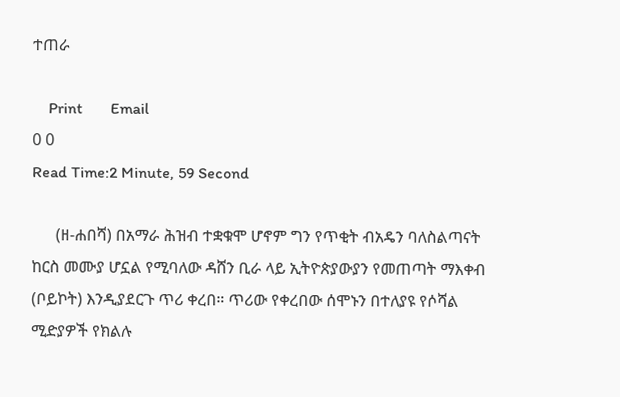ተጠራ

    Print       Email
0 0
Read Time:2 Minute, 59 Second

      (ዘ-ሐበሻ) በአማራ ሕዝብ ተቋቁሞ ሆኖም ግን የጥቂት ብአዴን ባለስልጣናት ከርስ መሙያ ሆኗል የሚባለው ዳሸን ቢራ ላይ ኢትዮጵያውያን የመጠጣት ማእቀብ (ቦይኮት) እንዲያደርጉ ጥሪ ቀረበ። ጥሪው የቀረበው ሰሞኑን በተለያዩ የሶሻል ሚድያዎች የክልሉ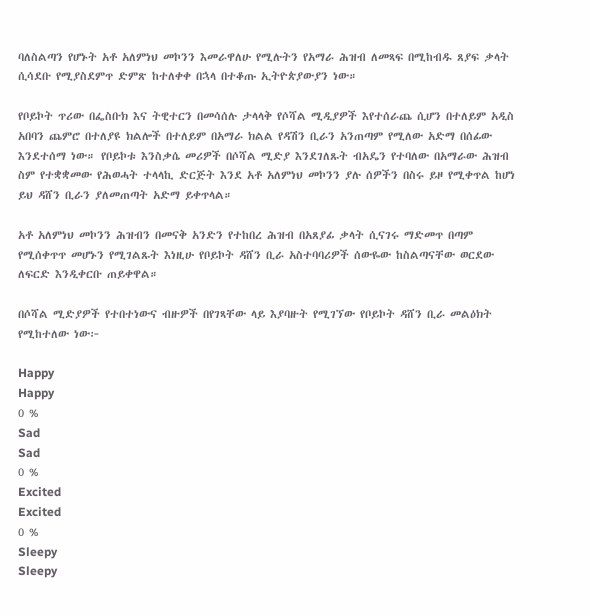ባለስልጣን የሆኑት አቶ አለምነህ መኮንን እመራዋለሁ የሚሉትን የአማራ ሕዝብ ለመጻፍ በሚከብዱ ጸያፍ ቃላት ሲሳደቡ የሚያስደምጥ ድምጽ ከተለቀቀ በኋላ በተቆጡ ኢትዮጵያውያን ነው።

የቦይኮት ጥሪው በፌስቡክ እና ትዊተርን በመሳሰሉ ታላላቅ የሶሻል ሚዲያዎች እየተሰራጨ ሲሆን በተለይም አዲስ አበባን ጨምሮ በተለያዩ ክልሎች በተለይም በአማራ ክልል የዳሽን ቢራን አንጠጣም የሚለው አድማ በሰፊው እንደተሰማ ነው። የቦይኮቱ እንስቃሴ መሪዎች በሶሻል ሚድያ እንደገለጹት ብአዴን የተባለው በአማራው ሕዝብ ስም የተቋቋመው የሕወሓት ተላላኪ ድርጅት እንደ አቶ አለምነህ መኮንን ያሉ ሰዎችን በስሩ ይዞ የሚቀጥል ከሆነ ይህ ዳሸን ቢራን ያለመጠጣት አድማ ይቀጥላል።

አቶ አለምነህ መኮንን ሕዝብን በመናቅ አንድን የተከበረ ሕዝብ በአጸያፊ ቃላት ሲናገሩ ማድመጥ በጣም የሚሰቀጥጥ መሆኑን የሚገልጹት እነዚሁ የቦይኮት ዳሸን ቢራ አስተባባሪዎች ሰውዬው ከስልጣናቸው ወርደው ለፍርድ እንዲቀርቡ ጠይቀዋል።

በሶሻል ሚድያዎች የተበተነውና ብዙዎች በየገጻቸው ላይ እያባዙት የሚገኘው የቦይኮት ዳሸን ቢራ መልዕክት የሚከተለው ነው፦

Happy
Happy
0 %
Sad
Sad
0 %
Excited
Excited
0 %
Sleepy
Sleepy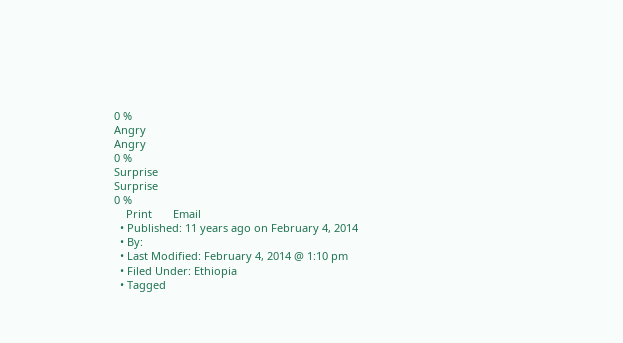0 %
Angry
Angry
0 %
Surprise
Surprise
0 %
    Print       Email
  • Published: 11 years ago on February 4, 2014
  • By:
  • Last Modified: February 4, 2014 @ 1:10 pm
  • Filed Under: Ethiopia
  • Tagged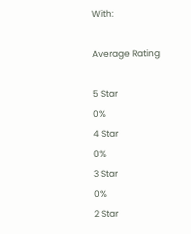With:

Average Rating

5 Star
0%
4 Star
0%
3 Star
0%
2 Star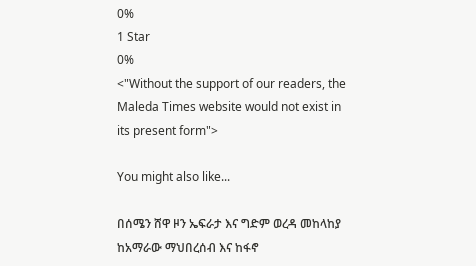0%
1 Star
0%
<"Without the support of our readers, the Maleda Times website would not exist in its present form">

You might also like...

በሰሜን ሸዋ ዞን ኤፍራታ እና ግድም ወረዳ መከላከያ ከአማራው ማህበረሰብ እና ከፋኖ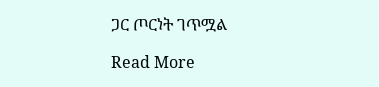ጋር ጦርነት ገጥሟል

Read More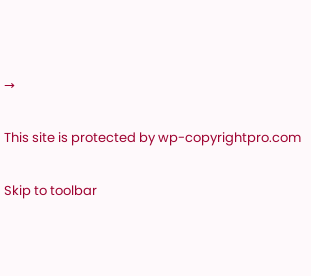→

This site is protected by wp-copyrightpro.com

Skip to toolbar